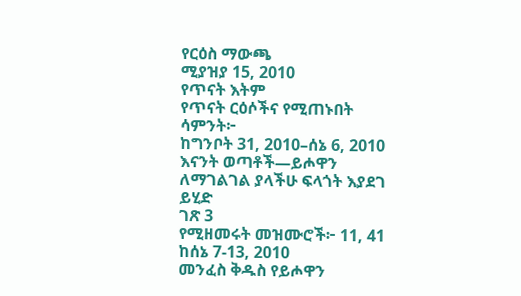የርዕስ ማውጫ
ሚያዝያ 15, 2010
የጥናት እትም
የጥናት ርዕሶችና የሚጠኑበት ሳምንት፦
ከግንቦት 31, 2010–ሰኔ 6, 2010
እናንት ወጣቶች—ይሖዋን ለማገልገል ያላችሁ ፍላጎት እያደገ ይሂድ
ገጽ 3
የሚዘመሩት መዝሙሮች፦ 11, 41
ከሰኔ 7-13, 2010
መንፈስ ቅዱስ የይሖዋን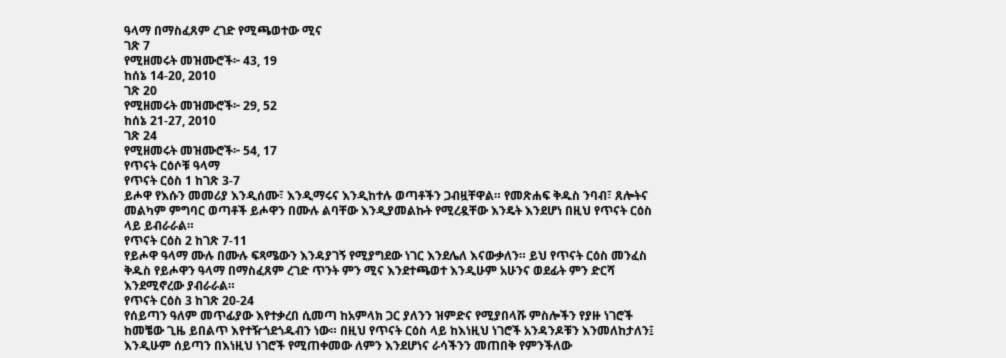ዓላማ በማስፈጸም ረገድ የሚጫወተው ሚና
ገጽ 7
የሚዘመሩት መዝሙሮች፦ 43, 19
ከሰኔ 14-20, 2010
ገጽ 20
የሚዘመሩት መዝሙሮች፦ 29, 52
ከሰኔ 21-27, 2010
ገጽ 24
የሚዘመሩት መዝሙሮች፦ 54, 17
የጥናት ርዕሶቹ ዓላማ
የጥናት ርዕስ 1 ከገጽ 3-7
ይሖዋ የእሱን መመሪያ እንዲሰሙ፣ እንዲማሩና እንዲከተሉ ወጣቶችን ጋብዟቸዋል። የመጽሐፍ ቅዱስ ንባብ፣ ጸሎትና መልካም ምግባር ወጣቶች ይሖዋን በሙሉ ልባቸው እንዲያመልኩት የሚረዷቸው እንዴት እንደሆነ በዚህ የጥናት ርዕስ ላይ ይብራራል።
የጥናት ርዕስ 2 ከገጽ 7-11
የይሖዋ ዓላማ ሙሉ በሙሉ ፍጻሜውን እንዳያገኝ የሚያግደው ነገር እንደሌለ እናውቃለን። ይህ የጥናት ርዕስ መንፈስ ቅዱስ የይሖዋን ዓላማ በማስፈጸም ረገድ ጥንት ምን ሚና እንደተጫወተ እንዲሁም አሁንና ወደፊት ምን ድርሻ እንደሚኖረው ያብራራል።
የጥናት ርዕስ 3 ከገጽ 20-24
የሰይጣን ዓለም መጥፊያው እየተቃረበ ሲመጣ ከአምላክ ጋር ያለንን ዝምድና የሚያበላሹ ምስሎችን የያዙ ነገሮች ከመቼው ጊዜ ይበልጥ እየተዥጎደጎዱብን ነው። በዚህ የጥናት ርዕስ ላይ ከእነዚህ ነገሮች አንዳንዶቹን እንመለከታለን፤ እንዲሁም ሰይጣን በእነዚህ ነገሮች የሚጠቀመው ለምን እንደሆነና ራሳችንን መጠበቅ የምንችለው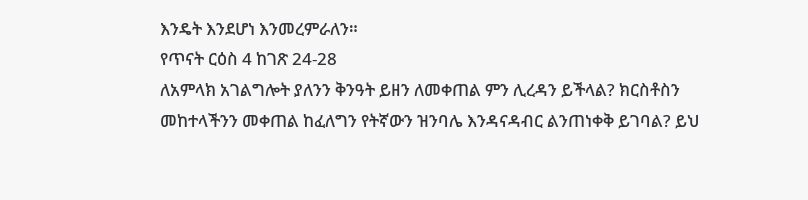እንዴት እንደሆነ እንመረምራለን።
የጥናት ርዕስ 4 ከገጽ 24-28
ለአምላክ አገልግሎት ያለንን ቅንዓት ይዘን ለመቀጠል ምን ሊረዳን ይችላል? ክርስቶስን መከተላችንን መቀጠል ከፈለግን የትኛውን ዝንባሌ እንዳናዳብር ልንጠነቀቅ ይገባል? ይህ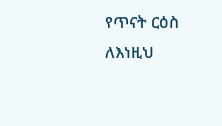የጥናት ርዕስ ለእነዚህ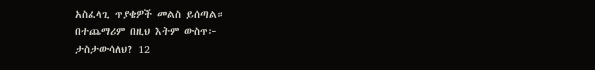አስፈላጊ ጥያቄዎች መልስ ይሰጣል።
በተጨማሪም በዚህ እትም ውስጥ፦
ታስታውሳለህ? 12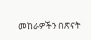መከራዎችን በጽናት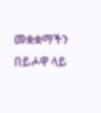መቋቋማችን በይሖዋ ላይ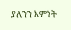ያለንን እምነት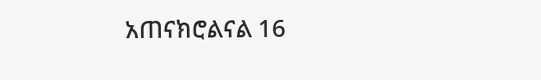አጠናክሮልናል 16